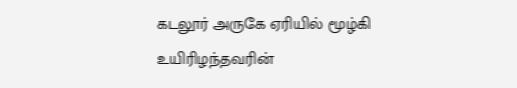கடலூர் அருகே ஏரியில் மூழ்கி உயிரிழந்தவரின்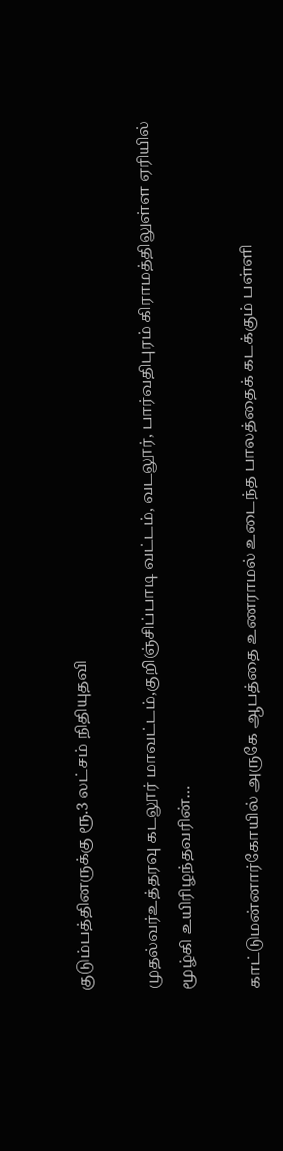குடும்பத்தினருக்கு ரூ.3 லட்சம் நிதியுதவி

முதல்வர்உத்தரவு கடலூர் மாவட்டம்,குறிஞ்சிப்பாடி வட்டம், வடலூர், பார்வதிபுரம் கிராமத்திலுள்ள ஏரியில் மூழ்கி உயிரிழந்தவரின்…

காட்டுமன்னார்கோயில் அருகே ஆபத்தை உணராமல் உடைந்த பாலத்தைக் கடக்கும் பள்ளி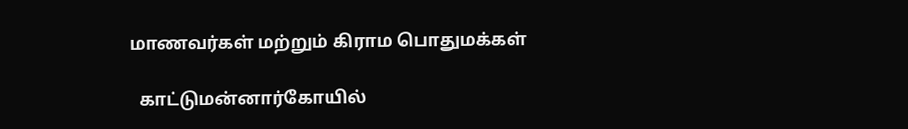மாணவர்கள் மற்றும் கிராம பொதுமக்கள்

  காட்டுமன்னார்கோயில்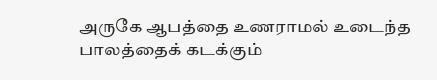அருகே ஆபத்தை உணராமல் உடைந்த பாலத்தைக் கடக்கும்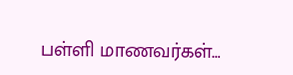பள்ளி மாணவர்கள்…